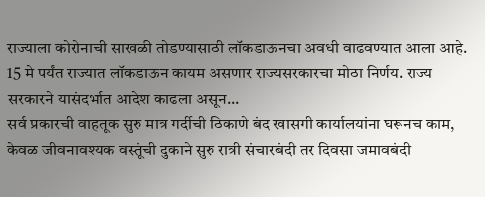राज्याला कोरोनाची साखळी तोडण्यासाठी लॉकडाऊनचा अवधी वाढवण्यात आला आहे. 15 मे पर्यंत राज्यात लॉकडाऊन कायम असणार राज्यसरकारचा मोठा निर्णय. राज्य सरकारने यासंदर्भात आदेश काढला असून...
सर्व प्रकारची वाहतूक सुरु मात्र गर्दीची ठिकाणे बंद खासगी कार्यालयांना घरूनच काम, केवळ जीवनावश्यक वस्तूंची दुकाने सुरु रात्री संचारबंदी तर दिवसा जमावबंदी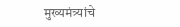मुख्यमंत्र्यांचे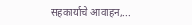सहकार्याचे आवाहन,...